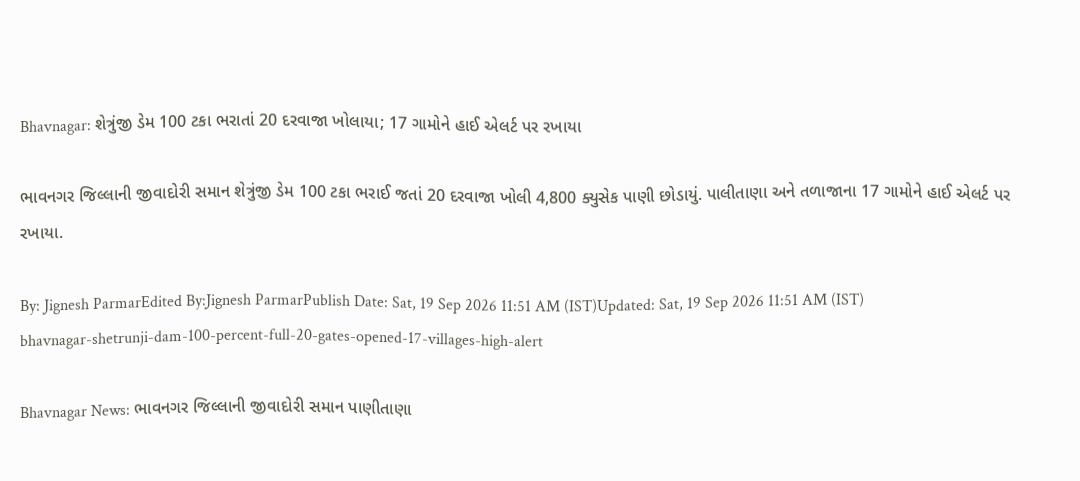Bhavnagar: શેત્રુંજી ડેમ 100 ટકા ભરાતાં 20 દરવાજા ખોલાયા; 17 ગામોને હાઈ એલર્ટ પર રખાયા

ભાવનગર જિલ્લાની જીવાદોરી સમાન શેત્રુંજી ડેમ 100 ટકા ભરાઈ જતાં 20 દરવાજા ખોલી 4,800 ક્યુસેક પાણી છોડાયું. પાલીતાણા અને તળાજાના 17 ગામોને હાઈ એલર્ટ પર રખાયા.

By: Jignesh ParmarEdited By:Jignesh ParmarPublish Date: Sat, 19 Sep 2026 11:51 AM (IST)Updated: Sat, 19 Sep 2026 11:51 AM (IST)
bhavnagar-shetrunji-dam-100-percent-full-20-gates-opened-17-villages-high-alert

Bhavnagar News: ભાવનગર જિલ્લાની જીવાદોરી સમાન પાણીતાણા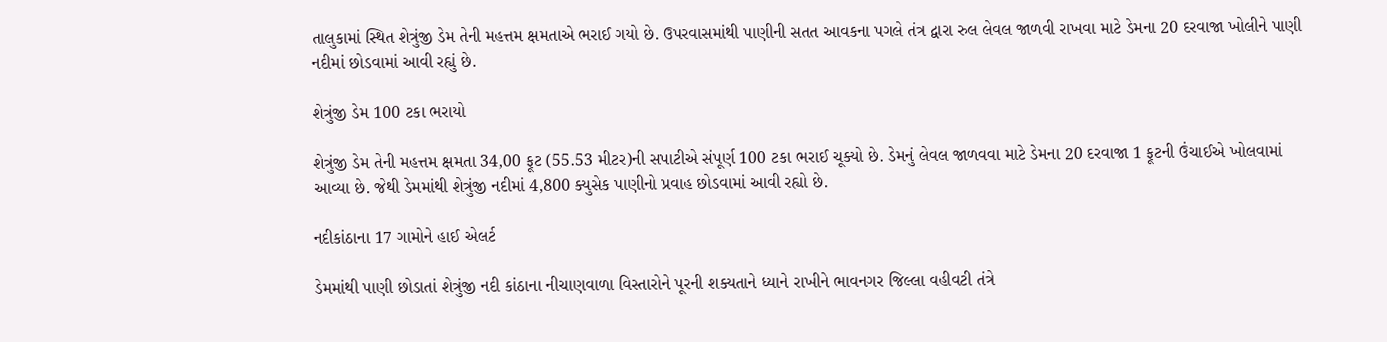તાલુકામાં સ્થિત શેત્રુંજી ડેમ તેની મહત્તમ ક્ષમતાએ ભરાઈ ગયો છે. ઉપરવાસમાંથી પાણીની સતત આવકના પગલે તંત્ર દ્વારા રુલ લેવલ જાળવી રાખવા માટે ડેમના 20 દરવાજા ખોલીને પાણી નદીમાં છોડવામાં આવી રહ્યું છે.

શેત્રુંજી ડેમ 100 ટકા ભરાયો

શેત્રુંજી ડેમ તેની મહત્તમ ક્ષમતા 34,00 ફૂટ (55.53 મીટર)ની સપાટીએ સંપૂર્ણ 100 ટકા ભરાઈ ચૂક્યો છે. ડેમનું લેવલ જાળવવા માટે ડેમના 20 દરવાજા 1 ફૂટની ઉંચાઈએ ખોલવામાં આવ્યા છે. જેથી ડેમમાંથી શેત્રુંજી નદીમાં 4,800 ક્યુસેક પાણીનો પ્રવાહ છોડવામાં આવી રહ્યો છે.

નદીકાંઠાના 17 ગામોને હાઈ એલર્ટ

ડેમમાંથી પાણી છોડાતાં શેત્રુંજી નદી કાંઠાના નીચાણવાળા વિસ્તારોને પૂરની શક્યતાને ધ્યાને રાખીને ભાવનગર જિલ્લા વહીવટી તંત્રે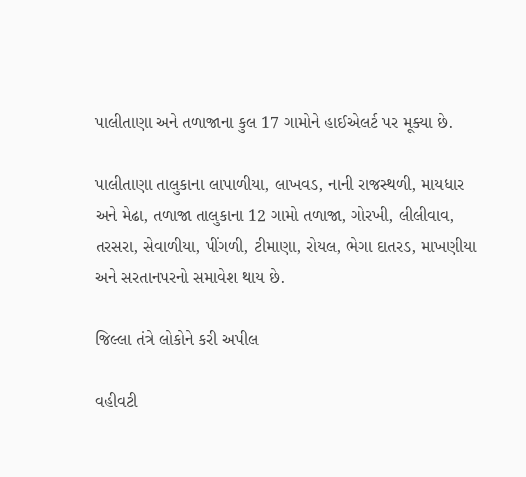પાલીતાણા અને તળાજાના કુલ 17 ગામોને હાઈએલર્ટ પર મૂક્યા છે.

પાલીતાણા તાલુકાના લાપાળીયા, લાખવડ, નાની રાજસ્થળી, માયધાર અને મેઢા, તળાજા તાલુકાના 12 ગામો તળાજા, ગોરખી, લીલીવાવ, તરસરા, સેવાળીયા, પીંગળી, ટીમાણા, રોયલ, ભેગા દાતરડ, માખણીયા અને સરતાનપરનો સમાવેશ થાય છે.

જિલ્લા તંત્રે લોકોને કરી અપીલ

વહીવટી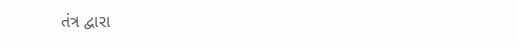તંત્ર દ્વારા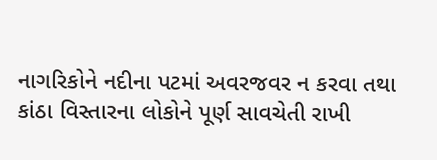નાગરિકોને નદીના પટમાં અવરજવર ન કરવા તથા કાંઠા વિસ્તારના લોકોને પૂર્ણ સાવચેતી રાખી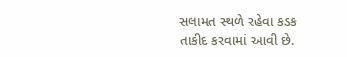સલામત સ્થળે રહેવા કડક તાકીદ કરવામાં આવી છે.